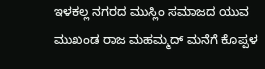ಇಳಕಲ್ಲ ನಗರದ ಮುಸ್ಲಿಂ ಸಮಾಜದ ಯುವ ಮುಖಂಡ ರಾಜ ಮಹಮ್ಮದ್ ಮನೆಗೆ ಕೊಪ್ಪಳ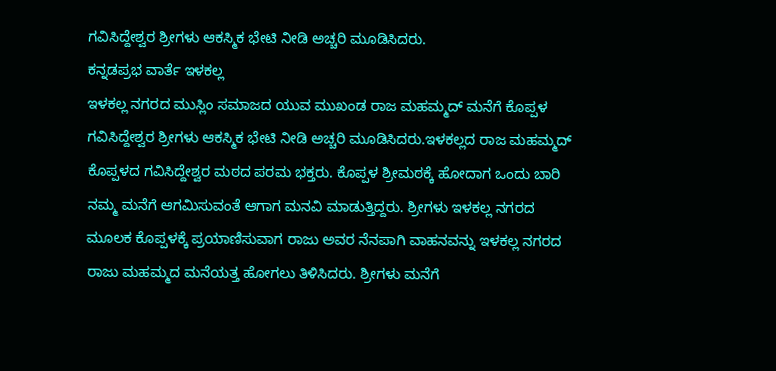ಗವಿಸಿದ್ದೇಶ್ವರ ಶ್ರೀಗಳು ಆಕಸ್ಮಿಕ ಭೇಟಿ ನೀಡಿ ಅಚ್ಚರಿ ಮೂಡಿಸಿದರು.
ಕನ್ನಡಪ್ರಭ ವಾರ್ತೆ ಇಳಕಲ್ಲ
ಇಳಕಲ್ಲ ನಗರದ ಮುಸ್ಲಿಂ ಸಮಾಜದ ಯುವ ಮುಖಂಡ ರಾಜ ಮಹಮ್ಮದ್ ಮನೆಗೆ ಕೊಪ್ಪಳ ಗವಿಸಿದ್ದೇಶ್ವರ ಶ್ರೀಗಳು ಆಕಸ್ಮಿಕ ಭೇಟಿ ನೀಡಿ ಅಚ್ಚರಿ ಮೂಡಿಸಿದರು.ಇಳಕಲ್ಲದ ರಾಜ ಮಹಮ್ಮದ್ ಕೊಪ್ಪಳದ ಗವಿಸಿದ್ದೇಶ್ವರ ಮಠದ ಪರಮ ಭಕ್ತರು. ಕೊಪ್ಪಳ ಶ್ರೀಮಠಕ್ಕೆ ಹೋದಾಗ ಒಂದು ಬಾರಿ ನಮ್ಮ ಮನೆಗೆ ಆಗಮಿಸುವಂತೆ ಆಗಾಗ ಮನವಿ ಮಾಡುತ್ತಿದ್ದರು. ಶ್ರೀಗಳು ಇಳಕಲ್ಲ ನಗರದ ಮೂಲಕ ಕೊಪ್ಪಳಕ್ಕೆ ಪ್ರಯಾಣಿಸುವಾಗ ರಾಜು ಅವರ ನೆನಪಾಗಿ ವಾಹನವನ್ನು ಇಳಕಲ್ಲ ನಗರದ ರಾಜು ಮಹಮ್ಮದ ಮನೆಯತ್ತ ಹೋಗಲು ತಿಳಿಸಿದರು. ಶ್ರೀಗಳು ಮನೆಗೆ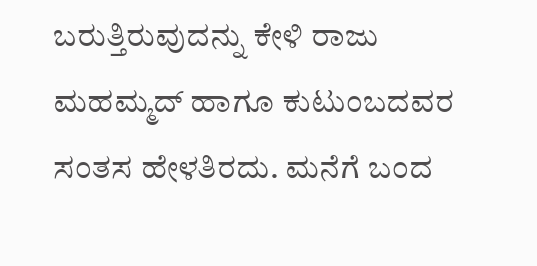ಬರುತ್ತಿರುವುದನ್ನು ಕೇಳಿ ರಾಜು ಮಹಮ್ಮದ್ ಹಾಗೂ ಕುಟುಂಬದವರ ಸಂತಸ ಹೇಳತಿರದು. ಮನೆಗೆ ಬಂದ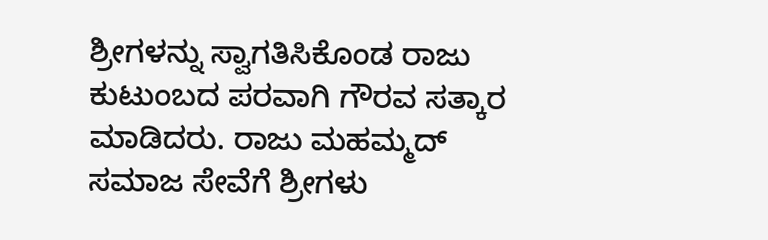ಶ್ರೀಗಳನ್ನು ಸ್ವಾಗತಿಸಿಕೊಂಡ ರಾಜು ಕುಟುಂಬದ ಪರವಾಗಿ ಗೌರವ ಸತ್ಕಾರ ಮಾಡಿದರು. ರಾಜು ಮಹಮ್ಮದ್ ಸಮಾಜ ಸೇವೆಗೆ ಶ್ರೀಗಳು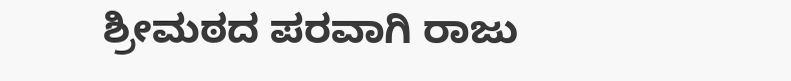ಶ್ರೀಮಠದ ಪರವಾಗಿ ರಾಜು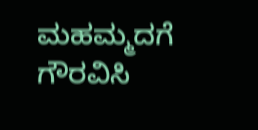ಮಹಮ್ಮದಗೆ ಗೌರವಿಸಿ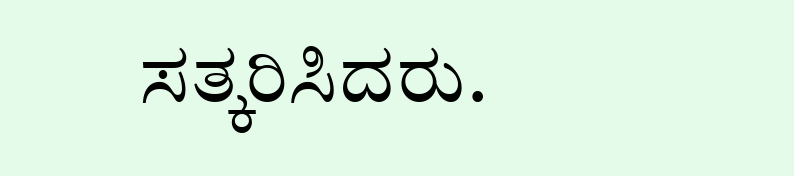ಸತ್ಕರಿಸಿದರು.